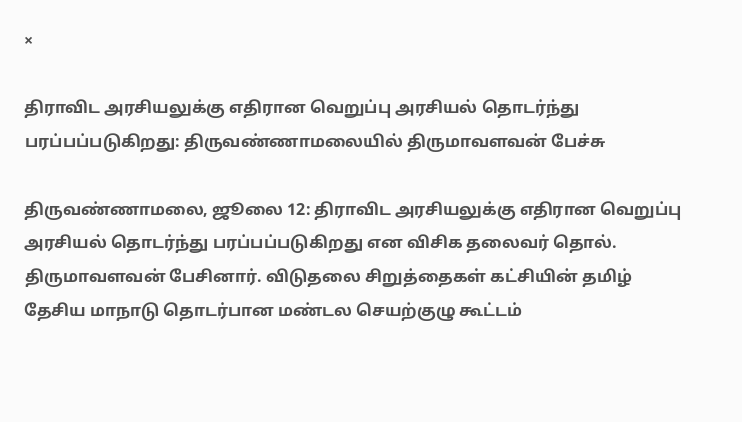×

திராவிட அரசியலுக்கு எதிரான வெறுப்பு அரசியல் தொடர்ந்து பரப்பப்படுகிறது: திருவண்ணாமலையில் திருமாவளவன் பேச்சு

திருவண்ணாமலை, ஜூலை 12: திராவிட அரசியலுக்கு எதிரான வெறுப்பு அரசியல் தொடர்ந்து பரப்பப்படுகிறது என விசிக தலைவர் தொல். திருமாவளவன் பேசினார். விடுதலை சிறுத்தைகள் கட்சியின் தமிழ் தேசிய மாநாடு தொடர்பான மண்டல செயற்குழு கூட்டம்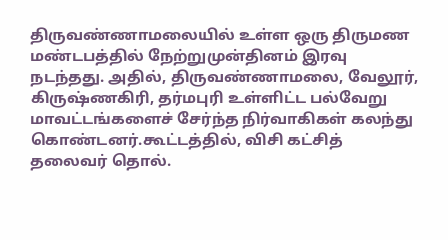திருவண்ணாமலையில் உள்ள ஒரு திருமண மண்டபத்தில் நேற்றுமுன்தினம் இரவு நடந்தது. அதில், திருவண்ணாமலை, வேலூர், கிருஷ்ணகிரி, தர்மபுரி உள்ளிட்ட பல்வேறு மாவட்டங்களைச் சேர்ந்த நிர்வாகிகள் கலந்து கொண்டனர்.கூட்டத்தில், விசி கட்சித் தலைவர் தொல்.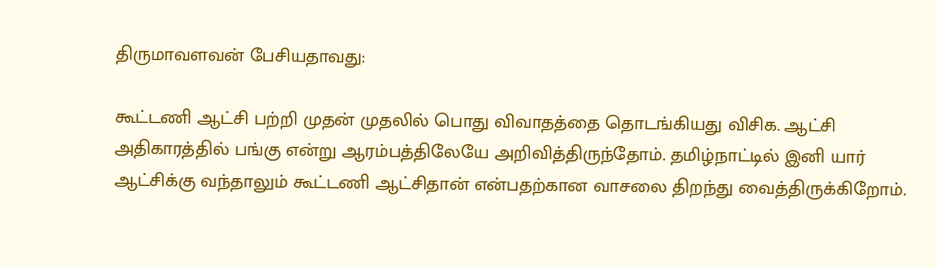திருமாவளவன் பேசியதாவது:

கூட்டணி ஆட்சி பற்றி முதன் முதலில் பொது விவாதத்தை தொடங்கியது விசிக. ஆட்சி அதிகாரத்தில் பங்கு என்று ஆரம்பத்திலேயே அறிவித்திருந்தோம். தமிழ்நாட்டில் இனி யார் ஆட்சிக்கு வந்தாலும் கூட்டணி ஆட்சிதான் என்பதற்கான வாசலை திறந்து வைத்திருக்கிறோம்.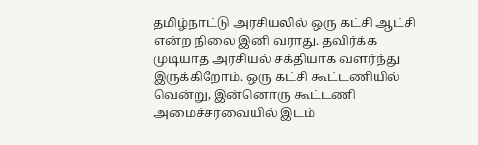தமிழ்நாட்டு அரசியலில் ஒரு கட்சி ஆட்சி என்ற நிலை இனி வராது. தவிர்க்க முடியாத அரசியல் சக்தியாக வளர்ந்து இருக்கிறோம். ஒரு கட்சி கூட்டணியில் வென்று, இன்னொரு கூட்டணி அமைச்சரவையில் இடம்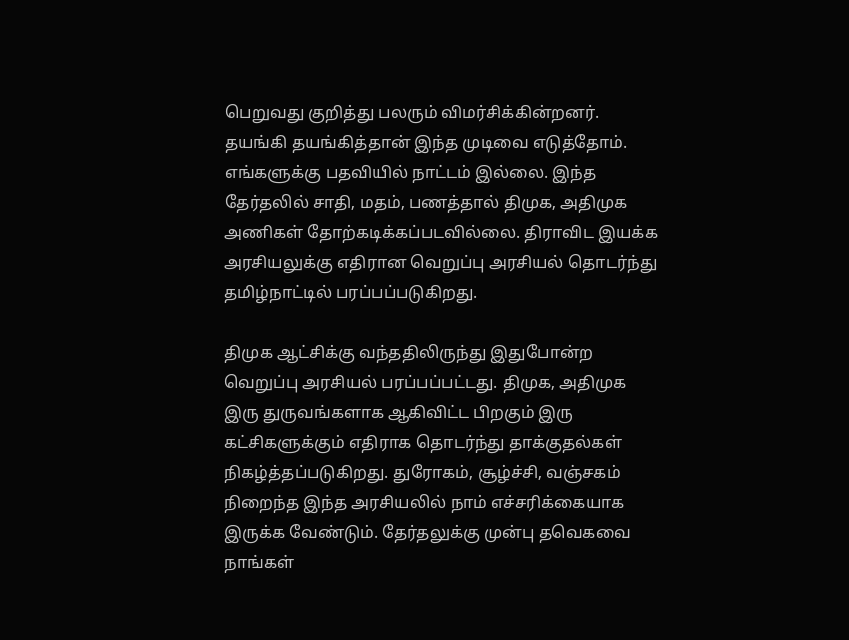பெறுவது குறித்து பலரும் விமர்சிக்கின்றனர். தயங்கி தயங்கித்தான் இந்த முடிவை எடுத்தோம். எங்களுக்கு பதவியில் நாட்டம் இல்லை. இந்த தேர்தலில் சாதி, மதம், பணத்தால் திமுக, அதிமுக அணிகள் தோற்கடிக்கப்படவில்லை. திராவிட இயக்க அரசியலுக்கு எதிரான வெறுப்பு அரசியல் தொடர்ந்து தமிழ்நாட்டில் பரப்பப்படுகிறது.

திமுக ஆட்சிக்கு வந்ததிலிருந்து இதுபோன்ற வெறுப்பு அரசியல் பரப்பப்பட்டது. திமுக, அதிமுக இரு துருவங்களாக ஆகிவிட்ட பிறகும் இரு கட்சிகளுக்கும் எதிராக தொடர்ந்து தாக்குதல்கள் நிகழ்த்தப்படுகிறது. துரோகம், சூழ்ச்சி, வஞ்சகம் நிறைந்த இந்த அரசியலில் நாம் எச்சரிக்கையாக இருக்க வேண்டும். தேர்தலுக்கு முன்பு தவெகவை நாங்கள்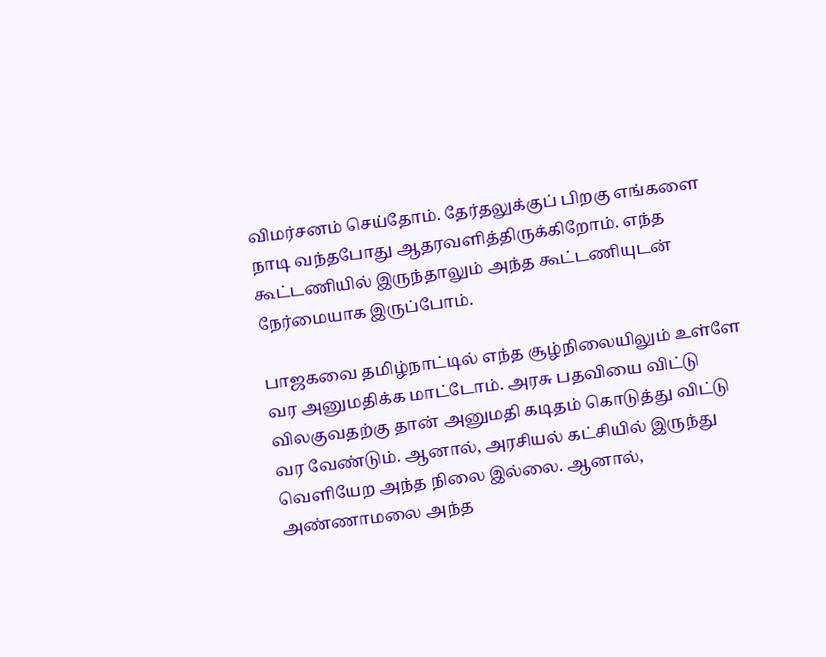விமர்சனம் செய்தோம். தேர்தலுக்குப் பிறகு எங்களை நாடி வந்தபோது ஆதரவளித்திருக்கிறோம். எந்த கூட்டணியில் இருந்தாலும் அந்த கூட்டணியுடன் நேர்மையாக இருப்போம்.

பாஜகவை தமிழ்நாட்டில் எந்த சூழ்நிலையிலும் உள்ளே வர அனுமதிக்க மாட்டோம். அரசு பதவியை விட்டு விலகுவதற்கு தான் அனுமதி கடிதம் கொடுத்து விட்டு வர வேண்டும். ஆனால், அரசியல் கட்சியில் இருந்து வெளியேற அந்த நிலை இல்லை. ஆனால், அண்ணாமலை அந்த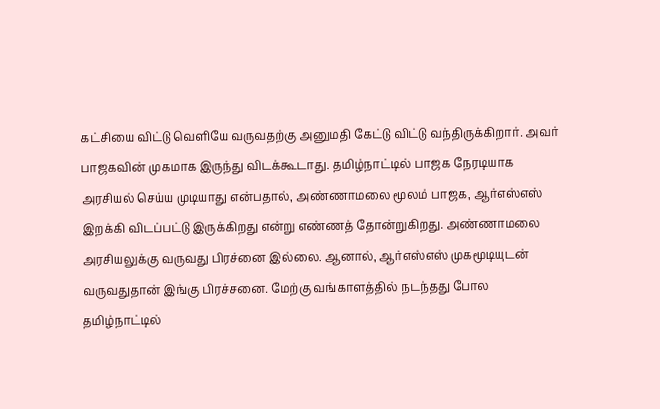கட்சியை விட்டு வெளியே வருவதற்கு அனுமதி கேட்டு விட்டு வந்திருக்கிறார். அவர் பாஜகவின் முகமாக இருந்து விடக்கூடாது. தமிழ்நாட்டில் பாஜக நேரடியாக அரசியல் செய்ய முடியாது என்பதால், அண்ணாமலை மூலம் பாஜக, ஆர்எஸ்எஸ் இறக்கி விடப்பட்டு இருக்கிறது என்று எண்ணத் தோன்றுகிறது. அண்ணாமலை அரசியலுக்கு வருவது பிரச்னை இல்லை. ஆனால், ஆர்எஸ்எஸ் முகமூடியுடன் வருவதுதான் இங்கு பிரச்சனை. மேற்கு வங்காளத்தில் நடந்தது போல தமிழ்நாட்டில்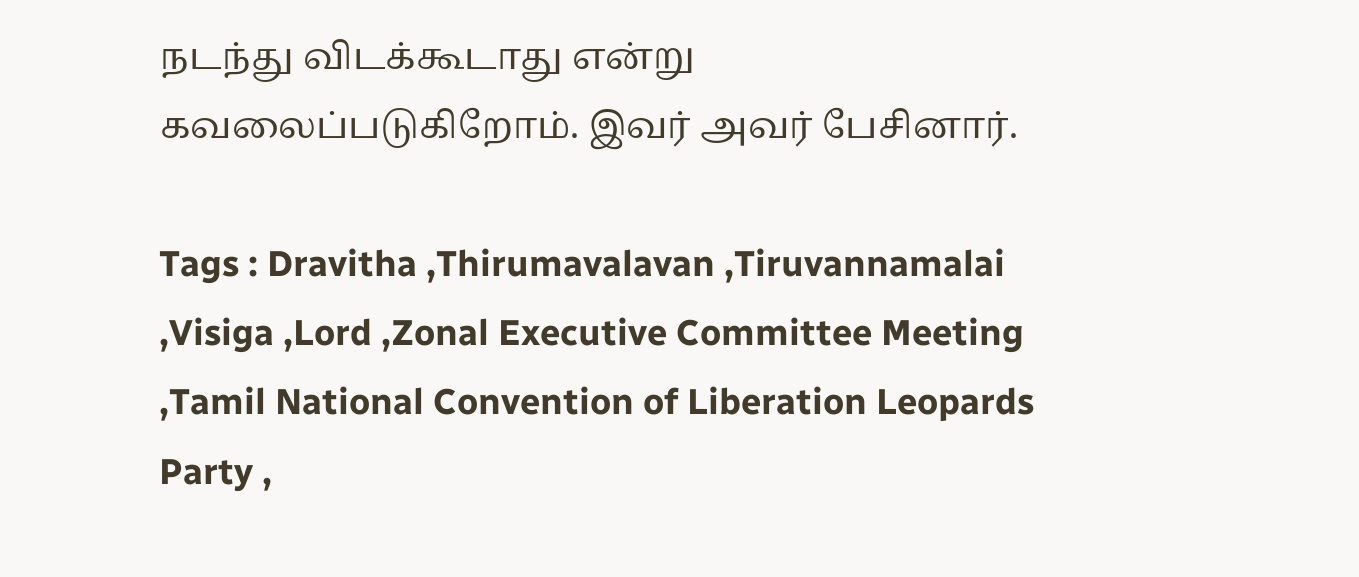நடந்து விடக்கூடாது என்று கவலைப்படுகிறோம். இவர் அவர் பேசினார்.

Tags : Dravitha ,Thirumavalavan ,Tiruvannamalai ,Visiga ,Lord ,Zonal Executive Committee Meeting ,Tamil National Convention of Liberation Leopards Party ,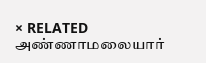× RELATED அண்ணாமலையார்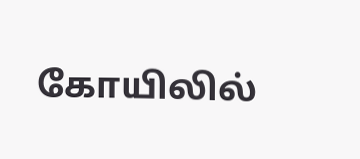கோயிலில்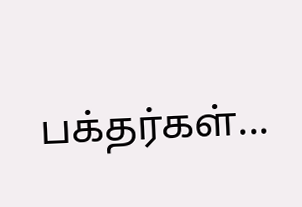பக்தர்கள்...